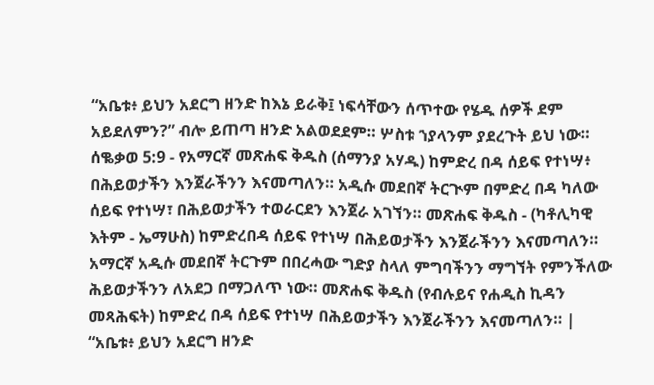“አቤቱ፥ ይህን አደርግ ዘንድ ከእኔ ይራቅ፤ ነፍሳቸውን ሰጥተው የሄዱ ሰዎች ደም አይደለምን?” ብሎ ይጠጣ ዘንድ አልወደደም። ሦስቱ ኀያላንም ያደረጉት ይህ ነው።
ሰቈቃወ 5:9 - የአማርኛ መጽሐፍ ቅዱስ (ሰማንያ አሃዱ) ከምድረ በዳ ሰይፍ የተነሣ፥ በሕይወታችን እንጀራችንን እናመጣለን። አዲሱ መደበኛ ትርጒም በምድረ በዳ ካለው ሰይፍ የተነሣ፣ በሕይወታችን ተወራርደን እንጀራ አገኘን። መጽሐፍ ቅዱስ - (ካቶሊካዊ እትም - ኤማሁስ) ከምድረበዳ ሰይፍ የተነሣ በሕይወታችን እንጀራችንን እናመጣለን። አማርኛ አዲሱ መደበኛ ትርጉም በበረሓው ግድያ ስላለ ምግባችንን ማግኘት የምንችለው ሕይወታችንን ለአደጋ በማጋለጥ ነው። መጽሐፍ ቅዱስ (የብሉይና የሐዲስ ኪዳን መጻሕፍት) ከምድረ በዳ ሰይፍ የተነሣ በሕይወታችን እንጀራችንን እናመጣለን። |
“አቤቱ፥ ይህን አደርግ ዘንድ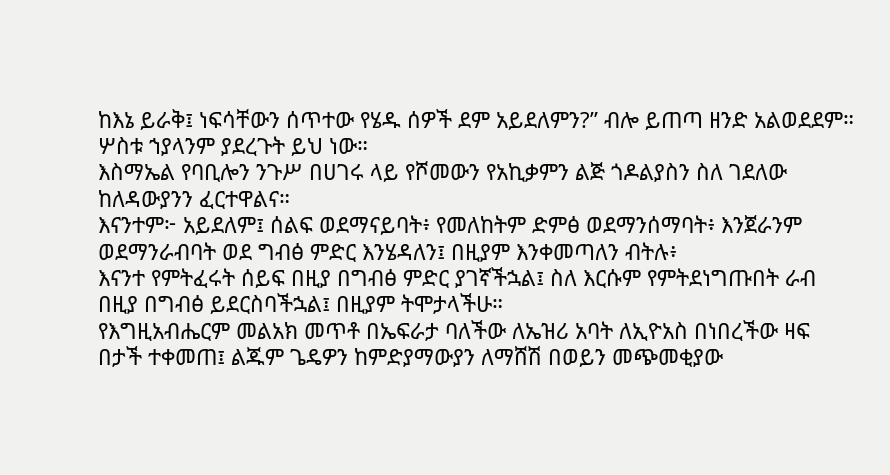ከእኔ ይራቅ፤ ነፍሳቸውን ሰጥተው የሄዱ ሰዎች ደም አይደለምን?” ብሎ ይጠጣ ዘንድ አልወደደም። ሦስቱ ኀያላንም ያደረጉት ይህ ነው።
እስማኤል የባቢሎን ንጉሥ በሀገሩ ላይ የሾመውን የአኪቃምን ልጅ ጎዶልያስን ስለ ገደለው ከለዳውያንን ፈርተዋልና።
እናንተም፦ አይደለም፤ ሰልፍ ወደማናይባት፥ የመለከትም ድምፅ ወደማንሰማባት፥ እንጀራንም ወደማንራብባት ወደ ግብፅ ምድር እንሄዳለን፤ በዚያም እንቀመጣለን ብትሉ፥
እናንተ የምትፈሩት ሰይፍ በዚያ በግብፅ ምድር ያገኛችኋል፤ ስለ እርሱም የምትደነግጡበት ራብ በዚያ በግብፅ ይደርስባችኋል፤ በዚያም ትሞታላችሁ።
የእግዚአብሔርም መልአክ መጥቶ በኤፍራታ ባለችው ለኤዝሪ አባት ለኢዮአስ በነበረችው ዛፍ በታች ተቀመጠ፤ ልጁም ጌዴዎን ከምድያማውያን ለማሸሽ በወይን መጭመቂያው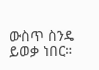ውስጥ ስንዴ ይወቃ ነበር።